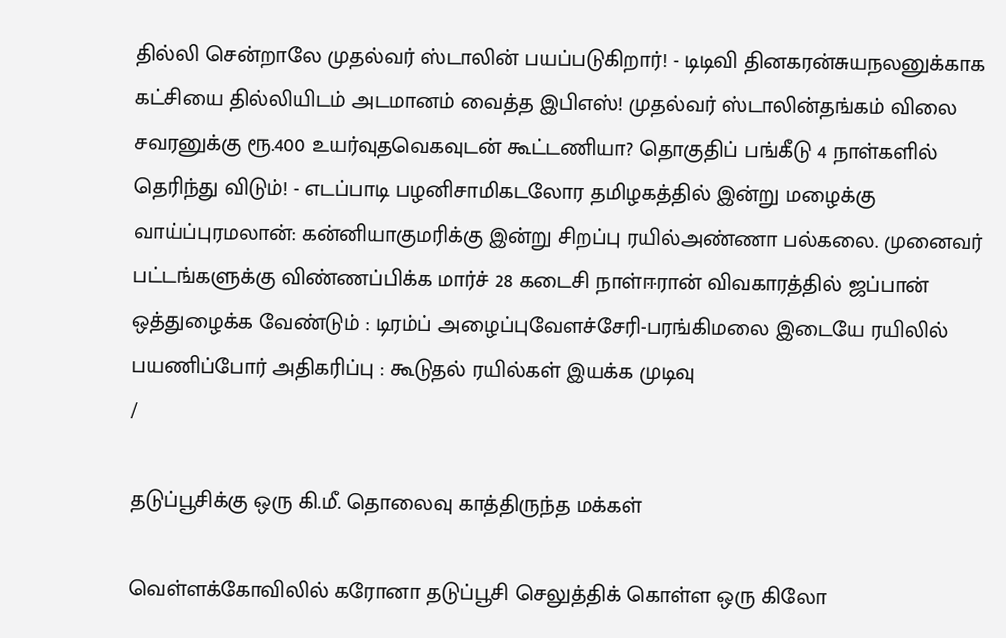தில்லி சென்றாலே முதல்வர் ஸ்டாலின் பயப்படுகிறார்! - டிடிவி தினகரன்சுயநலனுக்காக கட்சியை தில்லியிடம் அடமானம் வைத்த இபிஎஸ்! முதல்வர் ஸ்டாலின்தங்கம் விலை சவரனுக்கு ரூ.400 உயர்வுதவெகவுடன் கூட்டணியா? தொகுதிப் பங்கீடு 4 நாள்களில் தெரிந்து விடும்! - எடப்பாடி பழனிசாமிகடலோர தமிழகத்தில் இன்று மழைக்கு வாய்ப்புரமலான்: கன்னியாகுமரிக்கு இன்று சிறப்பு ரயில்அண்ணா பல்கலை. முனைவர் பட்டங்களுக்கு விண்ணப்பிக்க மார்ச் 28 கடைசி நாள்ஈரான் விவகாரத்தில் ஜப்பான் ஒத்துழைக்க வேண்டும் : டிரம்ப் அழைப்புவேளச்சேரி-பரங்கிமலை இடையே ரயிலில் பயணிப்போர் அதிகரிப்பு : கூடுதல் ரயில்கள் இயக்க முடிவு
/

தடுப்பூசிக்கு ஒரு கி.மீ. தொலைவு காத்திருந்த மக்கள்

வெள்ளக்கோவிலில் கரோனா தடுப்பூசி செலுத்திக் கொள்ள ஒரு கிலோ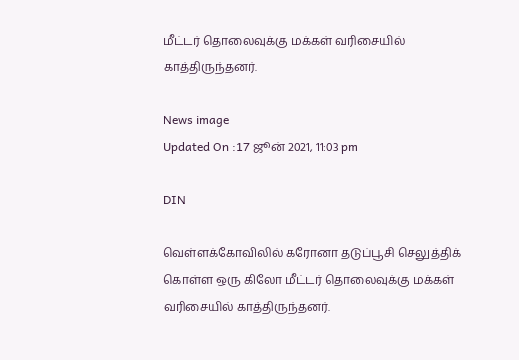மீட்டர் தொலைவுக்கு மக்கள் வரிசையில் காத்திருந்தனர்.

News image
Updated On :17 ஜூன் 2021, 11:03 pm

DIN

வெள்ளக்கோவிலில் கரோனா தடுப்பூசி செலுத்திக் கொள்ள ஒரு கிலோ மீட்டர் தொலைவுக்கு மக்கள் வரிசையில் காத்திருந்தனர்.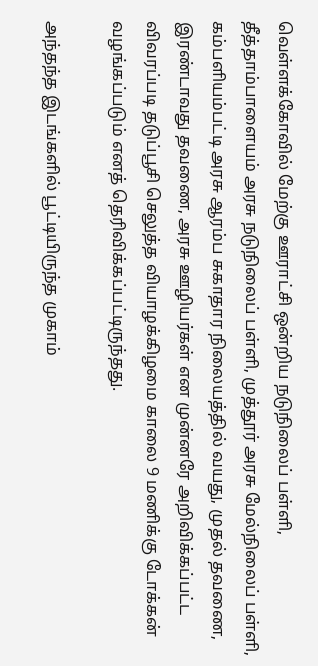வெள்ளக்கோவில் மேற்கு ஊராட்சி ஒன்றிய நடுநிலைப் பள்ளி, தீத்தாம்பாளையம் அரசு நடுநிலைப் பள்ளி, முத்தூர் அரசு மேல்நிலைப் பள்ளி, கம்பளியம்பட்டி அரசு ஆரம்ப சுகாதார நிலையத்தில் வயது, முதல் தவணை, இரண்டாவது தவணை, அரசு ஊழியர்கள் என முன்னரே அறிவிக்கப்பட்ட விவரப்படி தடுப்பூசி செலுத்த வியாழக்கிழமை காலை 9 மணிக்கு டோக்கன் வழங்கப்படும் எனத் தெரிவிக்கப்பட்டிருந்தது.

அந்தந்த இடங்களில் பூட்டியிருந்த முகாம்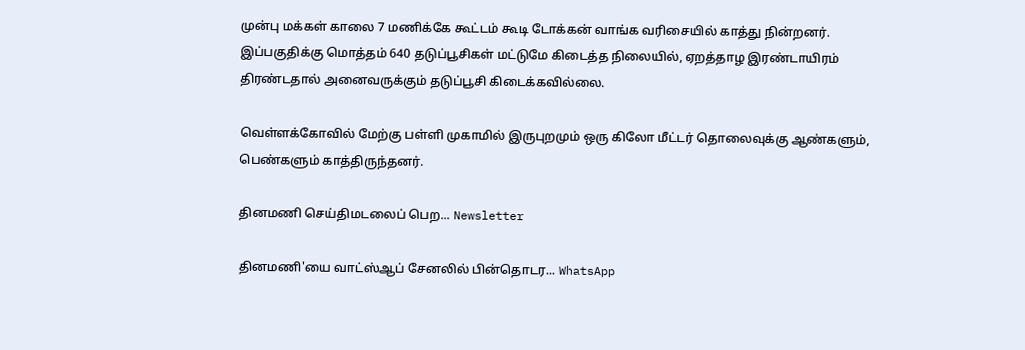முன்பு மக்கள் காலை 7 மணிக்கே கூட்டம் கூடி டோக்கன் வாங்க வரிசையில் காத்து நின்றனர். இப்பகுதிக்கு மொத்தம் 640 தடுப்பூசிகள் மட்டுமே கிடைத்த நிலையில், ஏறத்தாழ இரண்டாயிரம் திரண்டதால் அனைவருக்கும் தடுப்பூசி கிடைக்கவில்லை.

வெள்ளக்கோவில் மேற்கு பள்ளி முகாமில் இருபுறமும் ஒரு கிலோ மீட்டர் தொலைவுக்கு ஆண்களும், பெண்களும் காத்திருந்தனர்.

தினமணி செய்திமடலைப் பெற... Newsletter

தினமணி'யை வாட்ஸ்ஆப் சேனலில் பின்தொடர... WhatsApp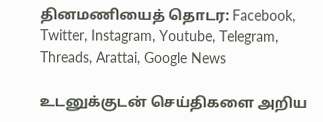தினமணியைத் தொடர: Facebook, Twitter, Instagram, Youtube, Telegram, Threads, Arattai, Google News

உடனுக்குடன் செய்திகளை அறிய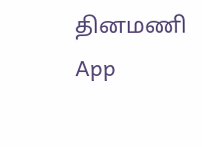தினமணி App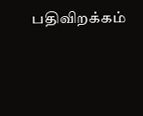பதிவிறக்கம்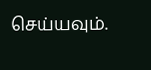செய்யவும்.